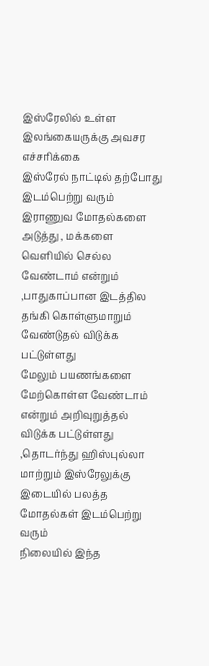இஸ்ரேலில் உள்ள இலங்கையருக்கு அவசர எச்சரிக்கை
இஸ்ரேல் நாட்டில் தற்போது இடம்பெற்று வரும் இராணுவ மோதல்களை அடுத்து , மக்களை
வெளியில் செல்ல வேண்டாம் என்றும் ,பாதுகாப்பான இடத்தில தங்கி கொள்ளுமாறும் வேண்டுதல் விடுக்க பட்டுள்ளது
மேலும் பயணங்களை மேற்கொள்ள வேண்டாம் என்றும் அறிவுறுத்தல் விடுக்க பட்டுள்ளது
,தொடர்ந்து ஹிஸ்புல்லா மாற்றும் இஸ்ரேலுக்கு இடையில் பலத்த மோதல்கள் இடம்பெற்று வரும்
நிலையில் இந்த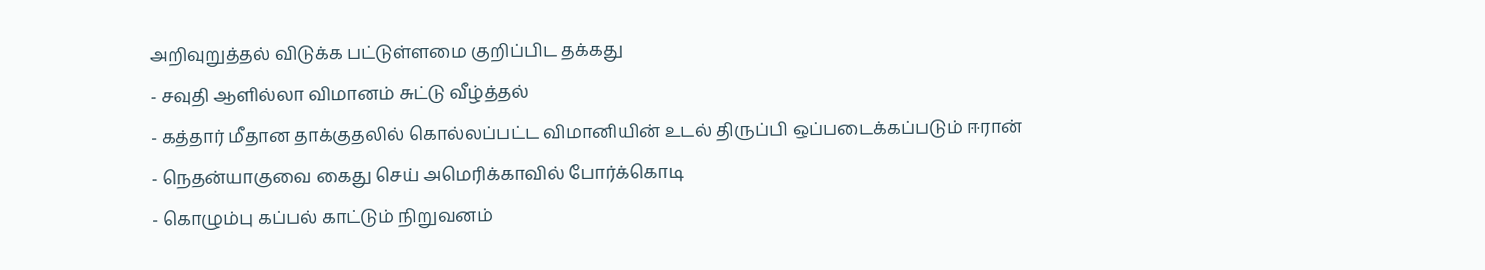அறிவுறுத்தல் விடுக்க பட்டுள்ளமை குறிப்பிட தக்கது
- சவுதி ஆளில்லா விமானம் சுட்டு வீழ்த்தல்
- கத்தார் மீதான தாக்குதலில் கொல்லப்பட்ட விமானியின் உடல் திருப்பி ஒப்படைக்கப்படும் ஈரான்
- நெதன்யாகுவை கைது செய் அமெரிக்காவில் போர்க்கொடி
- கொழும்பு கப்பல் காட்டும் நிறுவனம்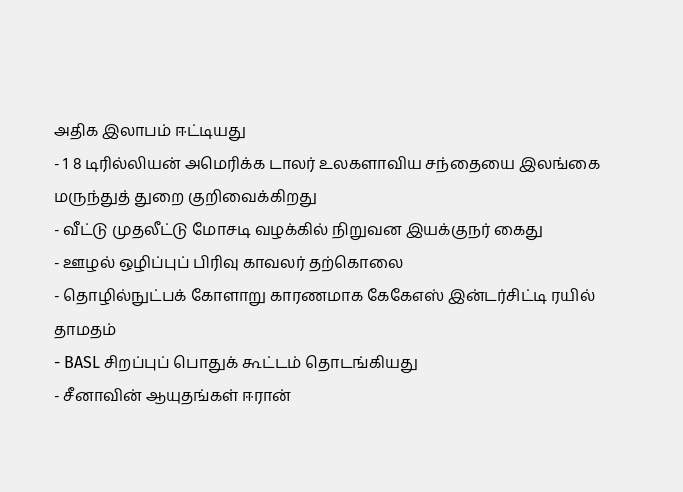அதிக இலாபம் ஈட்டியது
- 1 8 டிரில்லியன் அமெரிக்க டாலர் உலகளாவிய சந்தையை இலங்கை மருந்துத் துறை குறிவைக்கிறது
- வீட்டு முதலீட்டு மோசடி வழக்கில் நிறுவன இயக்குநர் கைது
- ஊழல் ஒழிப்புப் பிரிவு காவலர் தற்கொலை
- தொழில்நுட்பக் கோளாறு காரணமாக கேகேஎஸ் இன்டர்சிட்டி ரயில் தாமதம்
- BASL சிறப்புப் பொதுக் கூட்டம் தொடங்கியது
- சீனாவின் ஆயுதங்கள் ஈரான்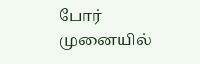போர் முனையில்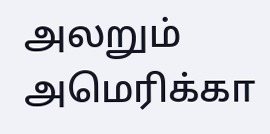அலறும் அமெரிக்கா